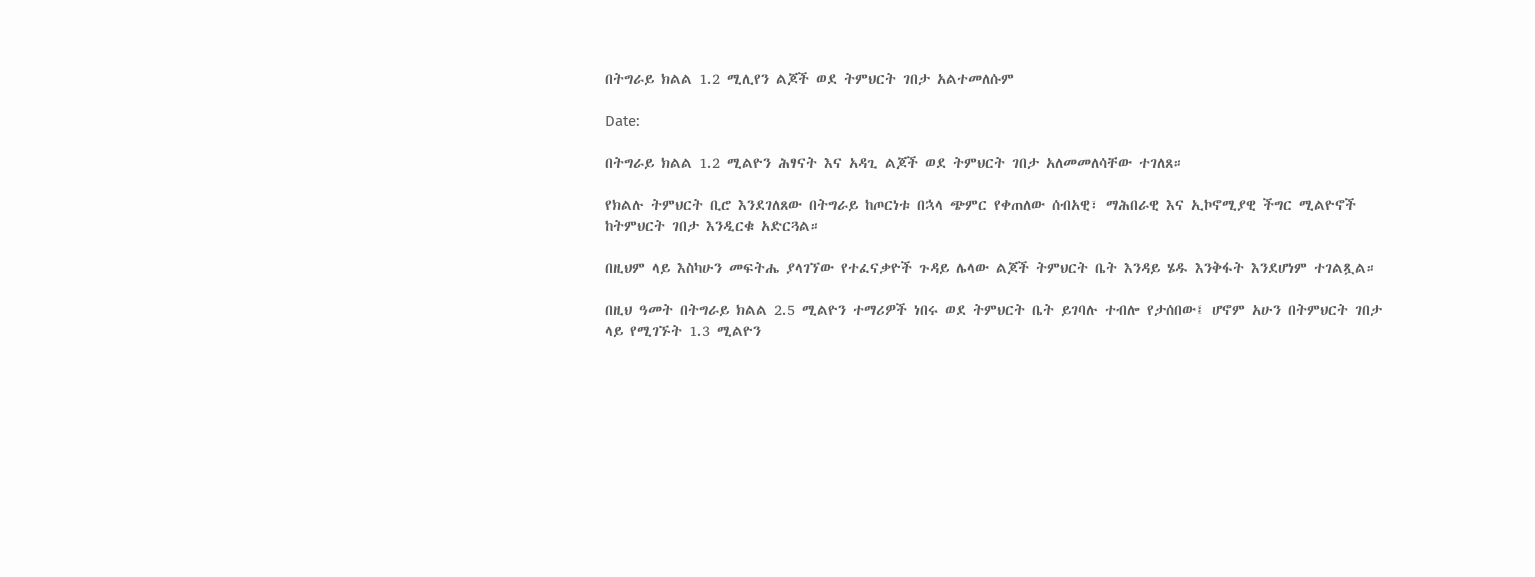በትግራይ ክልል 1.2 ሚሊየን ልጆች ወደ ትምህርት ገበታ አልተመለሱም

Date:

በትግራይ ክልል 1.2 ሚልዮን ሕፃናት እና አዳጊ ልጆች ወደ ትምህርት ገበታ አለመመለሳቸው ተገለጸ።

የክልሉ ትምህርት ቢሮ እንደገለጸው በትግራይ ከጦርነቱ በኋላ ጭምር የቀጠለው ሰብአዊ፣ ማሕበራዊ እና ኢኮኖሚያዊ ችግር ሚልዮኖች ከትምህርት ገበታ እንዲርቁ አድርጓል።

በዚህም ላይ እስካሁን መፍትሔ ያላገኘው የተፈናቃዮች ጉዳይ ሌላው ልጆች ትምህርት ቤት እንዳይ ሄዱ እንቅፋት እንደሆነም ተገልጿል።

በዚህ ዓመት በትግራይ ክልል 2.5 ሚልዮን ተማሪዎች ነበሩ ወደ ትምህርት ቤት ይገባሉ ተብሎ የታሰበው፤ ሆኖም አሁን በትምህርት ገበታ ላይ የሚገኙት 1.3 ሚልዮን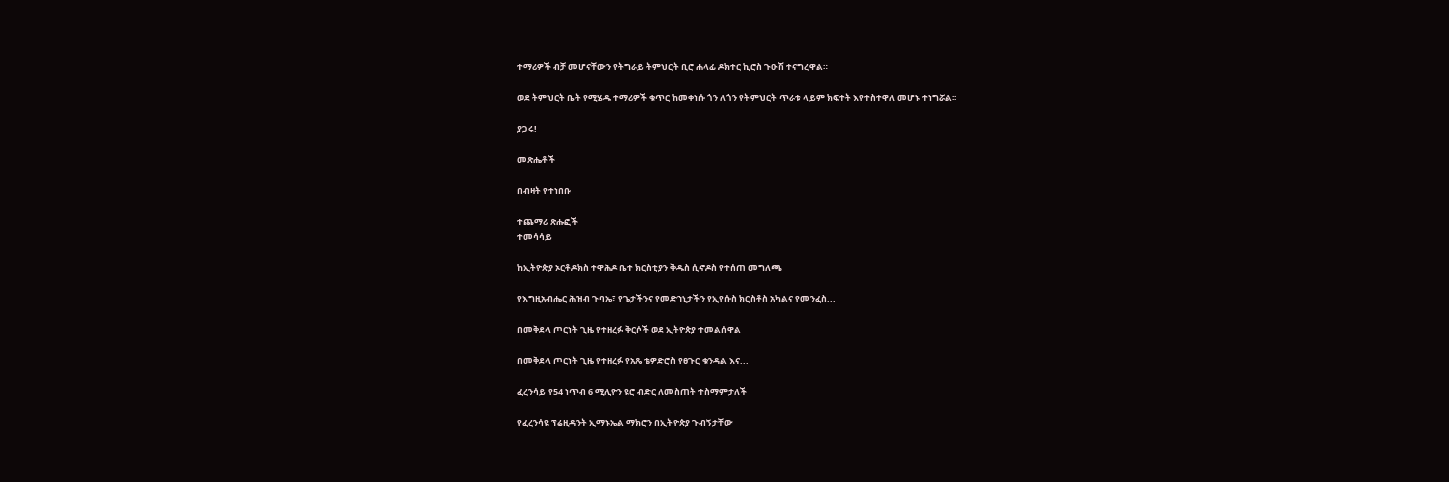ተማሪዎች ብቻ መሆናቸውን የትግራይ ትምህርት ቢሮ ሐላፊ ዶክተር ኪሮስ ጉዑሽ ተናግረዋል።

ወደ ትምህርት ቤት የሚሄዱ ተማሪዎች ቁጥር ከመቀነሱ ጎን ለጎን የትምህርት ጥራቱ ላይም ክፍተት እየተስተዋለ መሆኑ ተነግሯል፡፡

ያጋሩ!

መጽሔቶች

በብዛት የተነበቡ

ተጨማሪ ጽሑፎች
ተመሳሳይ

ከኢትዮጵያ ኦርቶዶክስ ተዋሕዶ ቤተ ክርስቲያን ቅዱስ ሲኖዶስ የተሰጠ መግለጫ

የእግዚአብሔር ሕዝብ ጉባኤ፣ የጌታችንና የመድኀኒታችን የኢየሱስ ክርስቶስ አካልና የመንፈስ...

በመቅደላ ጦርነት ጊዜ የተዘረፉ ቅርሶች ወደ ኢትዮጵያ ተመልሰዋል

በመቅደላ ጦርነት ጊዜ የተዘረፉ የአጼ ቴዎድሮስ የፀጉር ቁንዳል እና...

ፈረንሳይ የ54 ነጥብ 6 ሚሊዮን ዩሮ ብድር ለመስጠት ተስማምታለች

የፈረንሳዩ ፕሬዚዳንት ኢማኑኤል ማክሮን በኢትዮጵያ ጉብኝታቸው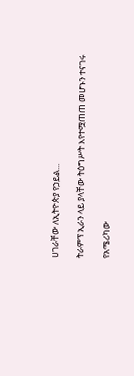ሀገራቸው ለኢትዮጵያ የኃይል...

ትራምፕ ኢራን ላይ ያላቸው ትዕግሥት እየተሟጠጠ መሆኑን ተናገሩ

የአሜሪካው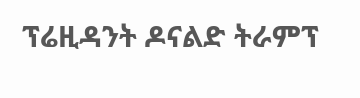ፕሬዚዳንት ዶናልድ ትራምፕ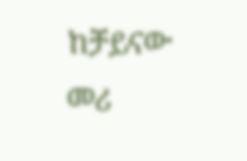ከቻይናው መሪ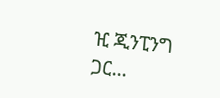ዢ ጂንፒንግ ጋር...